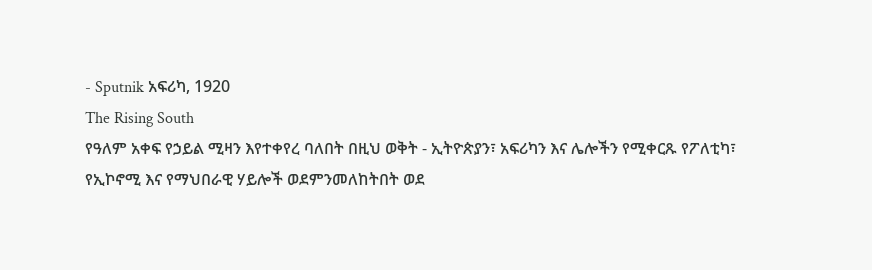- Sputnik አፍሪካ, 1920
The Rising South
የዓለም አቀፍ የኃይል ሚዛን እየተቀየረ ባለበት በዚህ ወቅት - ኢትዮጵያን፣ አፍሪካን እና ሌሎችን የሚቀርጹ የፖለቲካ፣ የኢኮኖሚ እና የማህበራዊ ሃይሎች ወደምንመለከትበት ወደ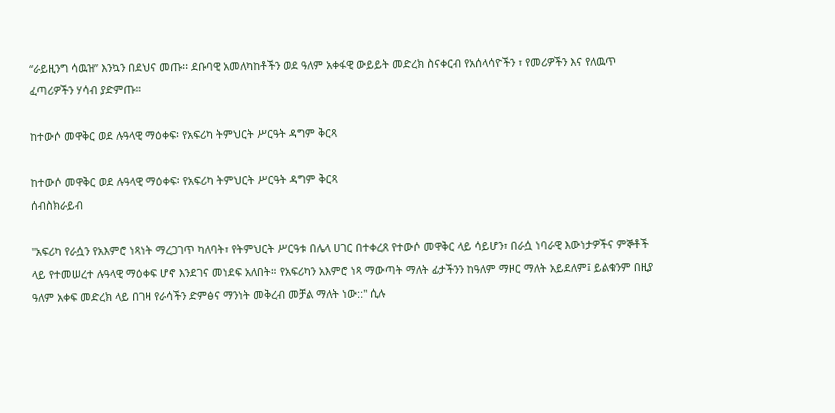“ራይዚንግ ሳዉዝ” እንኳን በደህና መጡ፡፡ ደቡባዊ አመለካከቶችን ወደ ዓለም አቀፋዊ ውይይት መድረክ ስናቀርብ የአሰላሳዮችን ፣ የመሪዎችን እና የለዉጥ ፈጣሪዎችን ሃሳብ ያድምጡ።

ከተውሶ መዋቅር ወደ ሉዓላዊ ማዕቀፍ፡ የአፍሪካ ትምህርት ሥርዓት ዳግም ቅርጻ

ከተውሶ መዋቅር ወደ ሉዓላዊ ማዕቀፍ፡ የአፍሪካ ትምህርት ሥርዓት ዳግም ቅርጻ
ሰብስክራይብ

"አፍሪካ የራሷን የአእምሮ ነጻነት ማረጋገጥ ካለባት፣ የትምህርት ሥርዓቱ በሌላ ሀገር በተቀረጸ የተውሶ መዋቅር ላይ ሳይሆን፣ በራሷ ነባራዊ እውነታዎችና ምኞቶች ላይ የተመሠረተ ሉዓላዊ ማዕቀፍ ሆኖ እንደገና መነደፍ አለበት። የአፍሪካን አእምሮ ነጻ ማውጣት ማለት ፊታችንን ከዓለም ማዞር ማለት አይደለም፤ ይልቁንም በዚያ ዓለም አቀፍ መድረክ ላይ በገዛ የራሳችን ድምፅና ማንነት መቅረብ መቻል ማለት ነው::" ሲሉ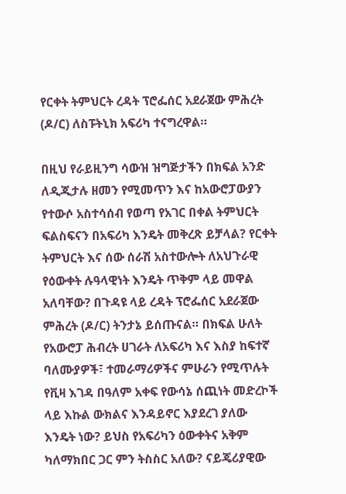የርቀት ትምህርት ረዳት ፕሮፌሰር አደራጀው ምሕረት (ዶ/ር) ለስፑትኒክ አፍሪካ ተናግረዋል።

በዚህ የራይዚንግ ሳውዝ ዝግጅታችን በክፍል አንድ ለዲጂታሉ ዘመን የሚመጥን እና ከአውሮፓውያን የተውሶ አስተሳሰብ የወጣ የአገር በቀል ትምህርት ፍልስፍናን በአፍሪካ እንዴት መቅረጽ ይቻላል? የርቀት ትምህርት እና ሰው ሰራሽ አስተውሎት ለአህጉራዊ የዕውቀት ሉዓላዊነት እንዴት ጥቅም ላይ መዋል አለባቸው? በጉዳዩ ላይ ረዳት ፕሮፌሰር አደራጀው ምሕረት (ዶ/ር) ትንታኔ ይሰጡናል። በክፍል ሁለት የአውሮፓ ሕብረት ሀገራት ለአፍሪካ እና እስያ ከፍተኛ ባለሙያዎች፣ ተመራማሪዎችና ምሁራን የሚጥሉት የቪዛ እገዳ በዓለም አቀፍ የውሳኔ ሰጪነት መድረኮች ላይ እኩል ውክልና እንዳይኖር እያደረገ ያለው እንዴት ነው? ይህስ የአፍሪካን ዕውቀትና አቅም ካለማክበር ጋር ምን ትስስር አለው? ናይጄሪያዊው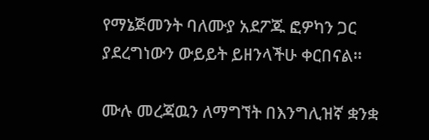የማኔጅመንት ባለሙያ አደፖጁ ፎዎካን ጋር ያደረግነውን ውይይት ይዘንላችሁ ቀርበናል።

ሙሉ መረጃዉን ለማግኘት በእንግሊዝኛ ቋንቋ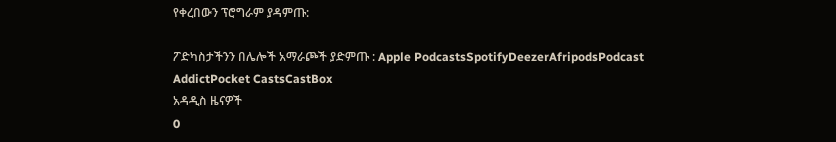የቀረበውን ፕሮግራም ያዳምጡ:

ፖድካስታችንን በሌሎች አማራጮች ያድምጡ : Apple PodcastsSpotifyDeezerAfripodsPodcast AddictPocket CastsCastBox
አዳዲስ ዜናዎች
0